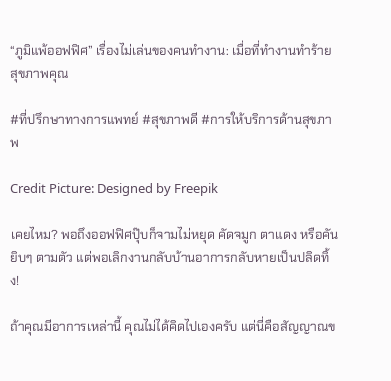“ภูมิแพ้ออฟฟิศ” เรื่องไม่เล่นของคนทำงาน: เมื่อที่ทำงานทำร้ายสุขภาพคุณ

#ที่ปรึกษาทางการแพทย์ #สุขภาพดี #การให้บริการด้านสุขภาพ

Credit Picture: Designed by Freepik

เคยไหม? พอถึงออฟฟิศปุ๊บก็จามไม่หยุด คัดจมูก ตาแดง หรือคันยิบๆ ตามตัว แต่พอเลิกงานกลับบ้านอาการกลับหายเป็นปลิดทิ้ง!

ถ้าคุณมีอาการเหล่านี้ คุณไม่ได้คิดไปเองครับ แต่นี่คือสัญญาณข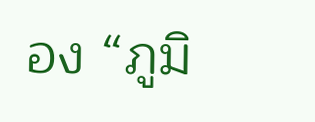อง “ภูมิ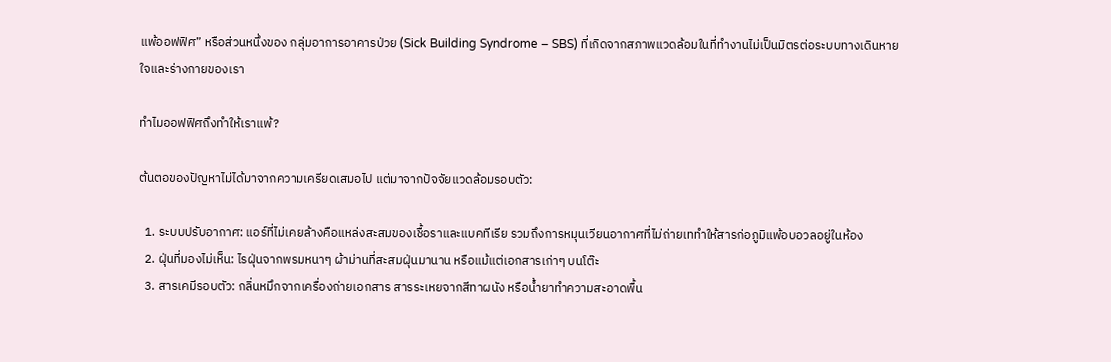แพ้ออฟฟิศ” หรือส่วนหนึ่งของ กลุ่มอาการอาคารป่วย (Sick Building Syndrome – SBS) ที่เกิดจากสภาพแวดล้อมในที่ทำงานไม่เป็นมิตรต่อระบบทางเดินหายใจและร่างกายของเรา

ทำไมออฟฟิศถึงทำให้เราแพ้?

ต้นตอของปัญหาไม่ได้มาจากความเครียดเสมอไป แต่มาจากปัจจัยแวดล้อมรอบตัว:

  1. ระบบปรับอากาศ: แอร์ที่ไม่เคยล้างคือแหล่งสะสมของเชื้อราและแบคทีเรีย รวมถึงการหมุนเวียนอากาศที่ไม่ถ่ายเททำให้สารก่อภูมิแพ้อบอวลอยู่ในห้อง
  2. ฝุ่นที่มองไม่เห็น: ไรฝุ่นจากพรมหนาๆ ผ้าม่านที่สะสมฝุ่นมานาน หรือแม้แต่เอกสารเก่าๆ บนโต๊ะ
  3. สารเคมีรอบตัว: กลิ่นหมึกจากเครื่องถ่ายเอกสาร สารระเหยจากสีทาผนัง หรือน้ำยาทำความสะอาดพื้น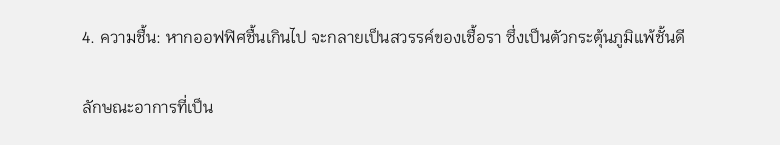4. ความชื้น: หากออฟฟิศชื้นเกินไป จะกลายเป็นสวรรค์ของเชื้อรา ซึ่งเป็นตัวกระตุ้นภูมิแพ้ชั้นดี

ลักษณะอาการที่เป็น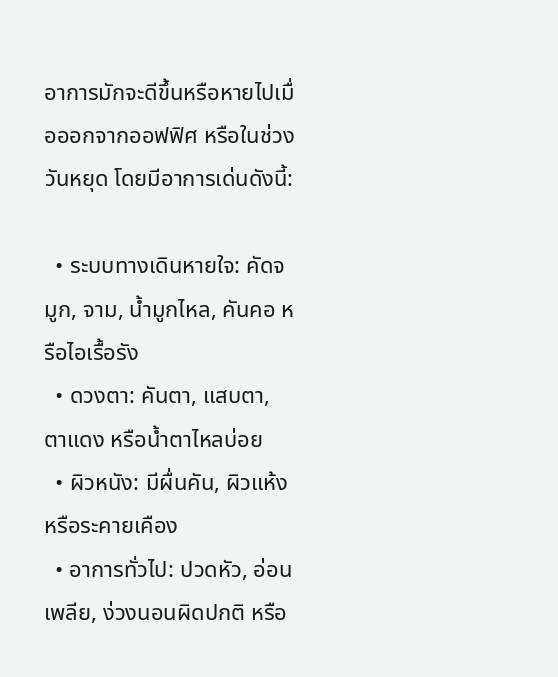อาการมักจะดีขึ้นหรือหายไปเมื่อออกจากออฟฟิศ หรือในช่วงวันหยุด โดยมีอาการเด่นดังนี้:

  • ระบบทางเดินหายใจ: คัดจมูก, จาม, น้ำมูกไหล, คันคอ หรือไอเรื้อรัง
  • ดวงตา: คันตา, แสบตา, ตาแดง หรือน้ำตาไหลบ่อย
  • ผิวหนัง: มีผื่นคัน, ผิวแห้ง หรือระคายเคือง
  • อาการทั่วไป: ปวดหัว, อ่อนเพลีย, ง่วงนอนผิดปกติ หรือ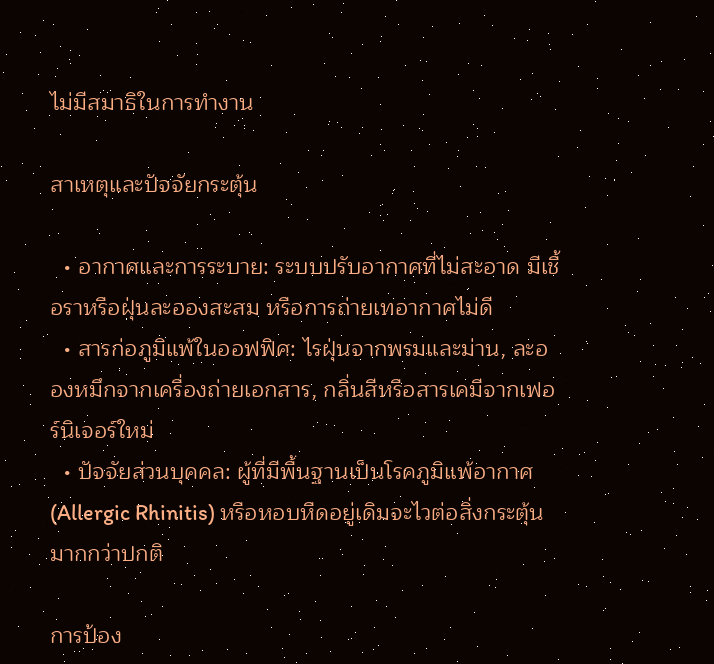ไม่มีสมาธิในการทำงาน

สาเหตุและปัจจัยกระตุ้น

  • อากาศและการระบาย: ระบบปรับอากาศที่ไม่สะอาด มีเชื้อราหรือฝุ่นละอองสะสม หรือการถ่ายเทอากาศไม่ดี
  • สารก่อภูมิแพ้ในออฟฟิศ: ไรฝุ่นจากพรมและม่าน, ละอองหมึกจากเครื่องถ่ายเอกสาร, กลิ่นสีหรือสารเคมีจากเฟอร์นิเจอร์ใหม่
  • ปัจจัยส่วนบุคคล: ผู้ที่มีพื้นฐานเป็นโรคภูมิแพ้อากาศ (Allergic Rhinitis) หรือหอบหืดอยู่เดิมจะไวต่อสิ่งกระตุ้นมากกว่าปกติ

การป้อง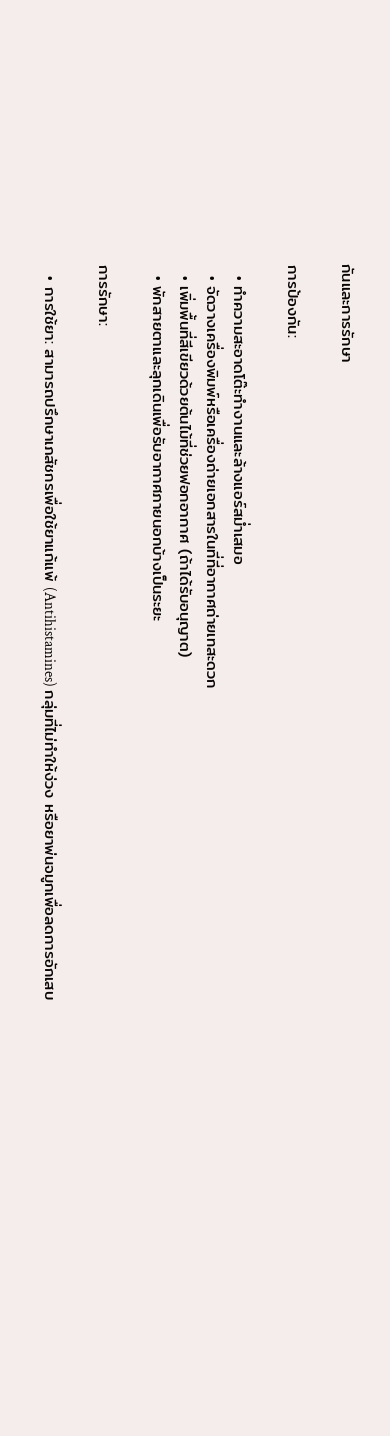กันและการรักษา

การป้องกัน:

  • ทำความสะอาดโต๊ะทำงานและล้างแอร์สม่ำเสมอ
  • จัดวางเครื่องพิมพ์หรือเครื่องถ่ายเอกสารในที่ที่อากาศถ่ายเทสะดวก
  • เพิ่มพื้นที่สีเขียวด้วยต้นไม้ที่ช่วยฟอกอากาศ (ถ้าได้รับอนุญาต)
  • พักสายตาและลุกเดินเพื่อรับอากาศภายนอกบ้างเป็นระยะ

การรักษา:

  • การใช้ยา: สามารถปรึกษาเภสัชกรเพื่อใช้ยาแก้แพ้ (Antihistamines) กลุ่มที่ไม่ทำให้ง่วง หรือยาพ่นจมูกเพื่อลดการอักเสบ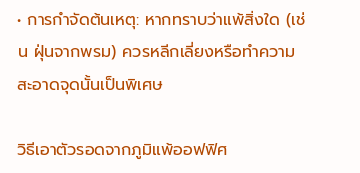• การกำจัดต้นเหตุ: หากทราบว่าแพ้สิ่งใด (เช่น ฝุ่นจากพรม) ควรหลีกเลี่ยงหรือทำความสะอาดจุดนั้นเป็นพิเศษ

วิธีเอาตัวรอดจากภูมิแพ้ออฟฟิศ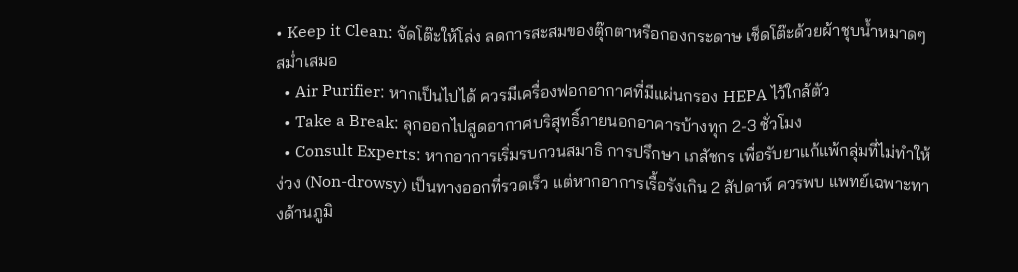• Keep it Clean: จัดโต๊ะให้โล่ง ลดการสะสมของตุ๊กตาหรือกองกระดาษ เช็ดโต๊ะด้วยผ้าชุบน้ำหมาดๆ สม่ำเสมอ
  • Air Purifier: หากเป็นไปได้ ควรมีเครื่องฟอกอากาศที่มีแผ่นกรอง HEPA ไว้ใกล้ตัว
  • Take a Break: ลุกออกไปสูดอากาศบริสุทธิ์ภายนอกอาคารบ้างทุก 2-3 ชั่วโมง
  • Consult Experts: หากอาการเริ่มรบกวนสมาธิ การปรึกษา เภสัชกร เพื่อรับยาแก้แพ้กลุ่มที่ไม่ทำให้ง่วง (Non-drowsy) เป็นทางออกที่รวดเร็ว แต่หากอาการเรื้อรังเกิน 2 สัปดาห์ ควรพบ แพทย์เฉพาะทางด้านภูมิ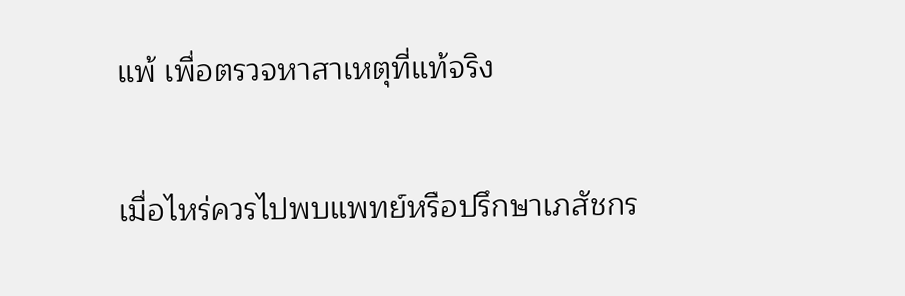แพ้ เพื่อตรวจหาสาเหตุที่แท้จริง

เมื่อไหร่ควรไปพบแพทย์หรือปรึกษาเภสัชกร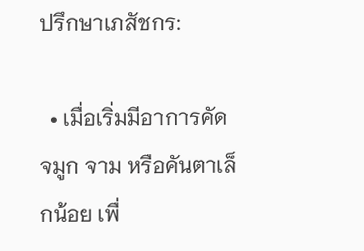ปรึกษาเภสัชกร:

  • เมื่อเริ่มมีอาการคัดจมูก จาม หรือคันตาเล็กน้อย เพื่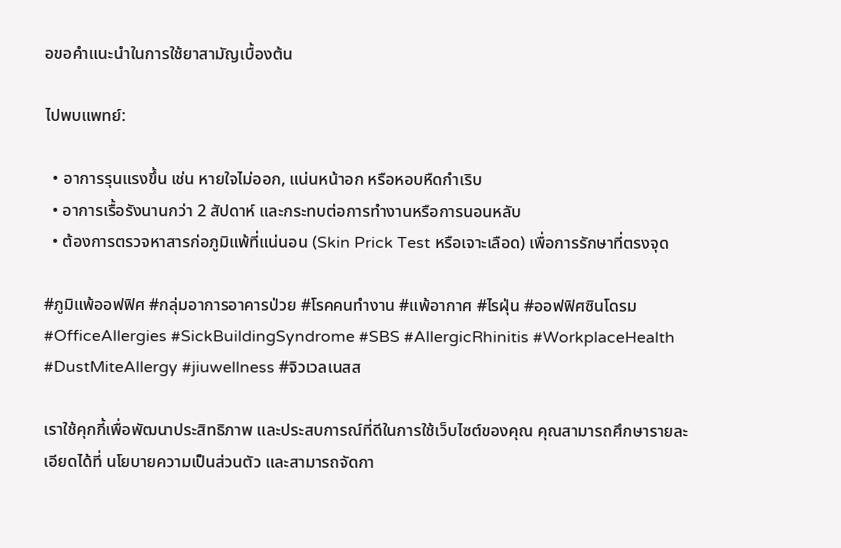อขอคำแนะนำในการใช้ยาสามัญเบื้องต้น

ไปพบแพทย์:

  • อาการรุนแรงขึ้น เช่น หายใจไม่ออก, แน่นหน้าอก หรือหอบหืดกำเริบ
  • อาการเรื้อรังนานกว่า 2 สัปดาห์ และกระทบต่อการทำงานหรือการนอนหลับ
  • ต้องการตรวจหาสารก่อภูมิแพ้ที่แน่นอน (Skin Prick Test หรือเจาะเลือด) เพื่อการรักษาที่ตรงจุด

#ภูมิแพ้ออฟฟิศ #กลุ่มอาการอาคารป่วย #โรคคนทำงาน #แพ้อากาศ #ไรฝุ่น #ออฟฟิศซินโดรม #OfficeAllergies #SickBuildingSyndrome #SBS #AllergicRhinitis #WorkplaceHealth #DustMiteAllergy #jiuwellness #จิวเวลเนสส

เราใช้คุกกี้เพื่อพัฒนาประสิทธิภาพ และประสบการณ์ที่ดีในการใช้เว็บไซต์ของคุณ คุณสามารถศึกษารายละเอียดได้ที่ นโยบายความเป็นส่วนตัว และสามารถจัดกา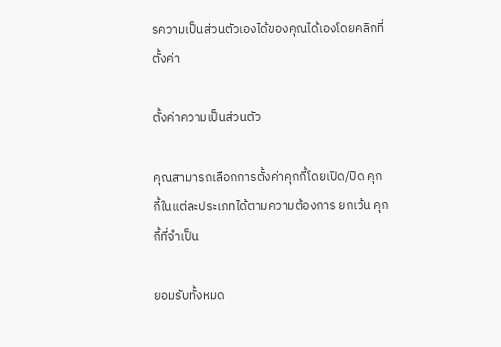รความเป็นส่วนตัวเองได้ของคุณได้เองโดยคลิกที่ ตั้งค่า

ตั้งค่าความเป็นส่วนตัว

คุณสามารถเลือกการตั้งค่าคุกกี้โดยเปิด/ปิด คุกกี้ในแต่ละประเภทได้ตามความต้องการ ยกเว้น คุกกี้ที่จำเป็น

ยอมรับทั้งหมด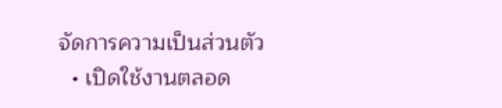จัดการความเป็นส่วนตัว
  • เปิดใช้งานตลอด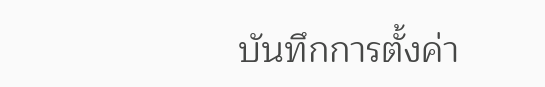บันทึกการตั้งค่า